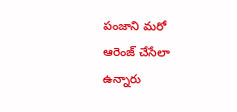పంజాని మరో ఆరెంజ్ చేసేలా ఉన్నారు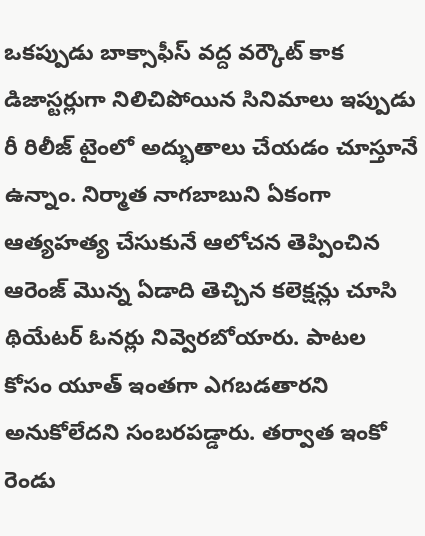ఒకప్పుడు బాక్సాఫీస్ వద్ద వర్కౌట్ కాక డిజాస్టర్లుగా నిలిచిపోయిన సినిమాలు ఇప్పుడు రీ రిలీజ్ టైంలో అద్భుతాలు చేయడం చూస్తూనే ఉన్నాం. నిర్మాత నాగబాబుని ఏకంగా ఆత్యహత్య చేసుకునే ఆలోచన తెప్పించిన ఆరెంజ్ మొన్న ఏడాది తెచ్చిన కలెక్షన్లు చూసి థియేటర్ ఓనర్లు నివ్వెరబోయారు. పాటల కోసం యూత్ ఇంతగా ఎగబడతారని అనుకోలేదని సంబరపడ్డారు. తర్వాత ఇంకో రెండు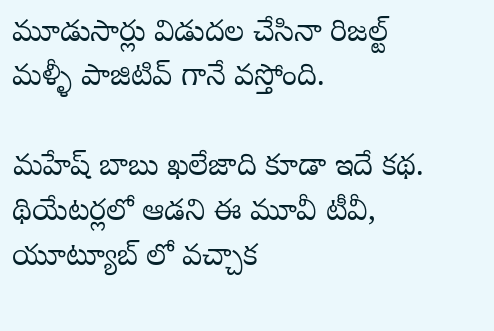మూడుసార్లు విడుదల చేసినా రిజల్ట్ మళ్ళీ పాజిటివ్ గానే వస్తోంది.

మహేష్ బాబు ఖలేజాది కూడా ఇదే కథ. థియేటర్లలో ఆడని ఈ మూవీ టీవీ, యూట్యూబ్ లో వచ్చాక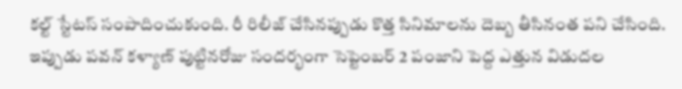కల్ట్ స్టేటస్ సంపాదించుకుంది. రీ రిలీజ్ చేసినప్పుడు కొత్త సినిమాలను దెబ్బ తీసినంత పని చేసింది. ఇప్పుడు పవన్ కళ్యాణ్ పుట్టినరోజు సందర్భంగా సెప్టెంబర్ 2 పంజాని పెద్ద ఎత్తున విడుదల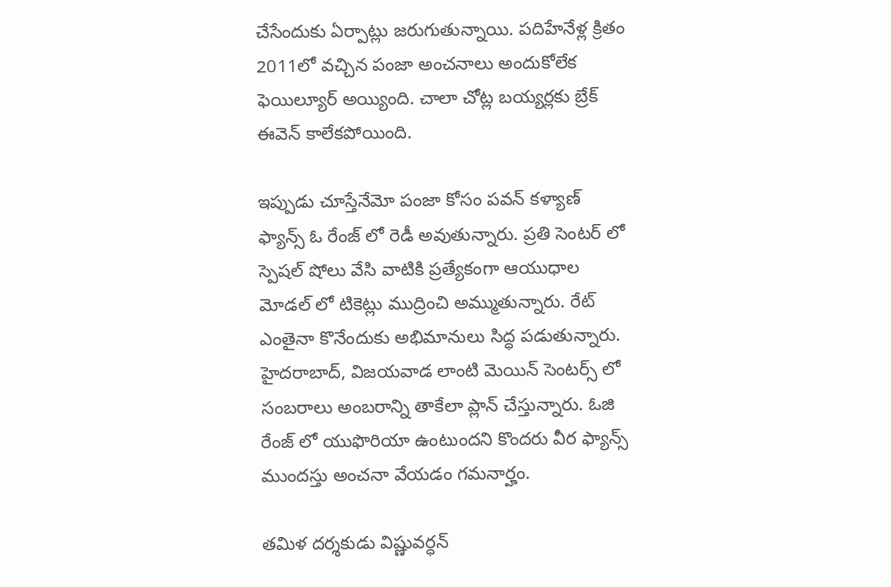చేసేందుకు ఏర్పాట్లు జరుగుతున్నాయి. పదిహేనేళ్ల క్రితం 2011లో వచ్చిన పంజా అంచనాలు అందుకోలేక ఫెయిల్యూర్ అయ్యింది. చాలా చోట్ల బయ్యర్లకు బ్రేక్ ఈవెన్ కాలేకపోయింది.

ఇప్పుడు చూస్తేనేమో పంజా కోసం పవన్ కళ్యాణ్ ఫ్యాన్స్ ఓ రేంజ్ లో రెడీ అవుతున్నారు. ప్రతి సెంటర్ లో స్పెషల్ షోలు వేసి వాటికి ప్రత్యేకంగా ఆయుధాల మోడల్ లో టికెట్లు ముద్రించి అమ్ముతున్నారు. రేట్ ఎంతైనా కొనేందుకు అభిమానులు సిద్ధ పడుతున్నారు. హైదరాబాద్, విజయవాడ లాంటి మెయిన్ సెంటర్స్ లో సంబరాలు అంబరాన్ని తాకేలా ప్లాన్ చేస్తున్నారు. ఓజి రేంజ్ లో యుఫొరియా ఉంటుందని కొందరు వీర ఫ్యాన్స్ ముందస్తు అంచనా వేయడం గమనార్హం.

తమిళ దర్శకుడు విష్ణువర్ధన్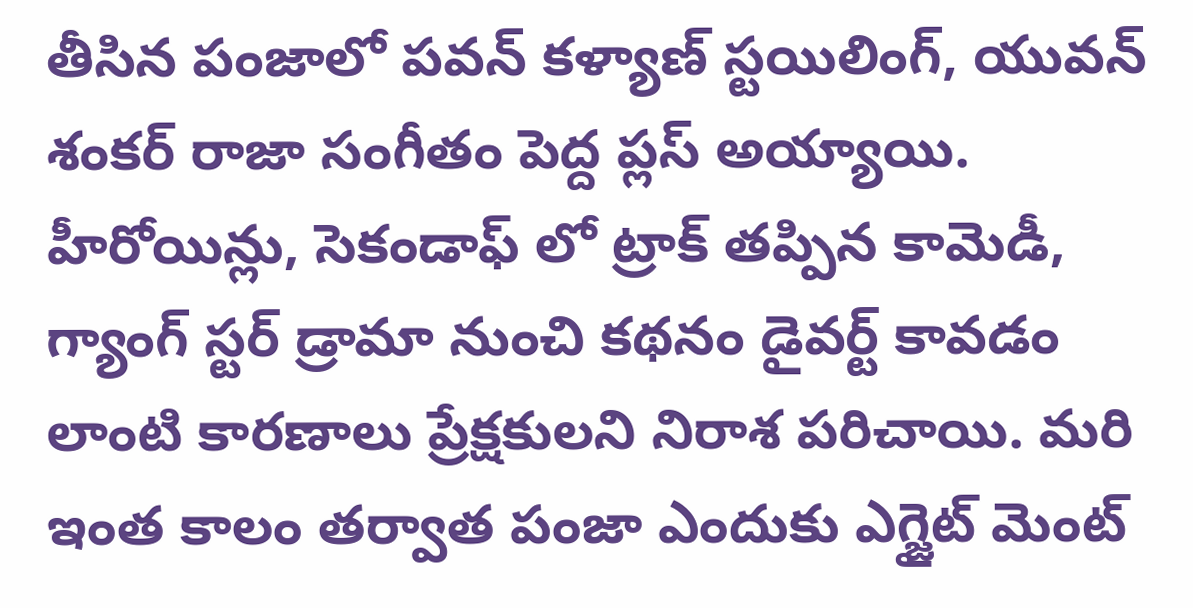తీసిన పంజాలో పవన్ కళ్యాణ్ స్టయిలింగ్, యువన్ శంకర్ రాజా సంగీతం పెద్ద ప్లస్ అయ్యాయి. హీరోయిన్లు, సెకండాఫ్ లో ట్రాక్ తప్పిన కామెడీ, గ్యాంగ్ స్టర్ డ్రామా నుంచి కథనం డైవర్ట్ కావడం లాంటి కారణాలు ప్రేక్షకులని నిరాశ పరిచాయి. మరి ఇంత కాలం తర్వాత పంజా ఎందుకు ఎగ్జైట్ మెంట్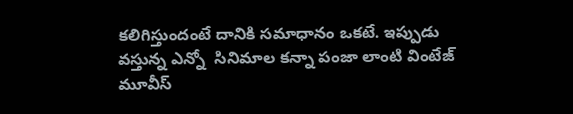కలిగిస్తుందంటే దానికి సమాధానం ఒకటే. ఇప్పుడు వస్తున్న ఎన్నో  సినిమాల కన్నా పంజా లాంటి వింటేజ్ మూవీస్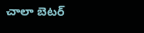చాలా బెటర్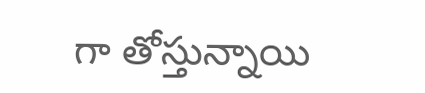గా తోస్తున్నాయి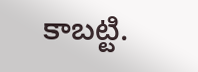కాబట్టి.